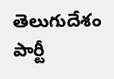తెలుగుదేశం పార్టీ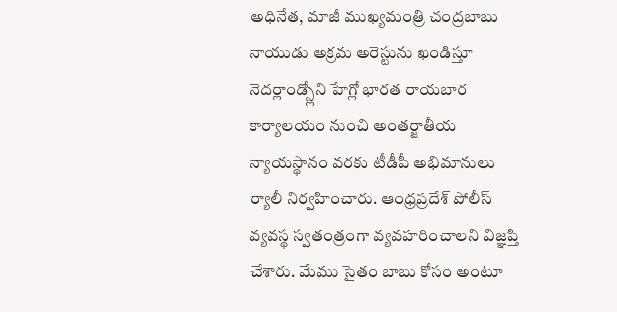అధినేత, మాజీ ముఖ్యమంత్రి చంద్రబాబు నాయుడు అక్రమ అరెస్టును ఖండిస్తూ నెదర్లాండ్స్లోని హేగ్లో భారత రాయబార కార్యాలయం నుంచి అంతర్జాతీయ న్యాయస్థానం వరకు టీడీపీ అభిమానులు ర్యాలీ నిర్వహించారు. ఆంధ్రప్రదేశ్ పోలీస్ వ్యవస్థ స్వతంత్రంగా వ్యవహరించాలని విజ్ఞప్తి చేశారు. మేము సైతం బాబు కోసం అంటూ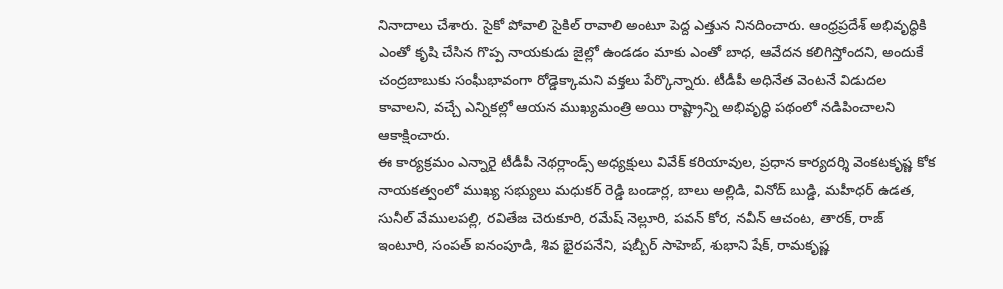నినాదాలు చేశారు. సైకో పోవాలి సైకిల్ రావాలి అంటూ పెద్ద ఎత్తున నినదించారు. ఆంధ్రప్రదేశ్ అభివృద్ధికి ఎంతో కృషి చేసిన గొప్ప నాయకుడు జైల్లో ఉండడం మాకు ఎంతో బాధ, ఆవేదన కలిగిస్తోందని, అందుకే చంద్రబాబుకు సంఘీభావంగా రోడ్డెక్కామని వక్తలు పేర్కొన్నారు. టీడీపీ అధినేత వెంటనే విడుదల కావాలని, వచ్చే ఎన్నికల్లో ఆయన ముఖ్యమంత్రి అయి రాష్ట్రాన్ని అభివృద్ధి పథంలో నడిపించాలని ఆకాక్షించారు.
ఈ కార్యక్రమం ఎన్నారై టీడీపీ నెథర్లాండ్స్ అధ్యక్షులు వివేక్ కరియావుల, ప్రధాన కార్యదర్శి వెంకటకృష్ణ కోక నాయకత్వంలో ముఖ్య సభ్యులు మధుకర్ రెడ్డి బండార్ల, బాలు అల్లిడి, వినోద్ బుడ్డి, మహీధర్ ఉడత, సునీల్ వేములపల్లి, రవితేజ చెరుకూరి, రమేష్ నెల్లూరి, పవన్ కోర, నవీన్ ఆచంట, తారక్, రాజ్ ఇంటూరి, సంపత్ ఐనంపూడి, శివ భైరపనేని, షబ్బీర్ సాహెబ్, శుభాని షేక్, రామకృష్ణ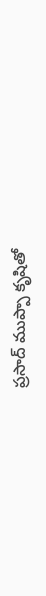ప్రసాద్ ముప్పా కృషితో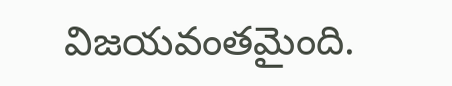విజయవంతమైంది.